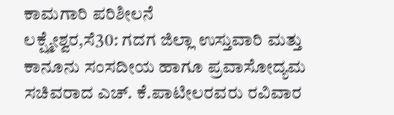ಕಾಮಗಾರಿ ಪರಿಶೀಲನೆ
ಲಕ್ಷ್ಮೇಶ್ವರ,ಸೆ30: ಗದಗ ಜಿಲ್ಲಾ ಉಸ್ತುವಾರಿ ಮತ್ತು ಕಾನೂನು ಸಂಸದೀಯ ಹಾಗೂ ಪ್ರವಾಸೋದ್ಯಮ ಸಚಿವರಾದ ಎಚ್. ಕೆ.ಪಾಟೀಲರವರು ರವಿವಾರ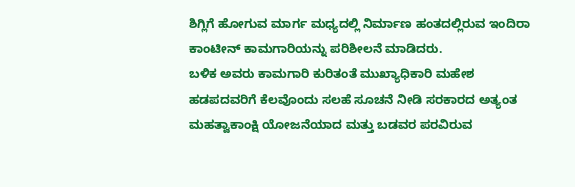ಶಿಗ್ಲಿಗೆ ಹೋಗುವ ಮಾರ್ಗ ಮಧ್ಯದಲ್ಲಿ ನಿರ್ಮಾಣ ಹಂತದಲ್ಲಿರುವ ಇಂದಿರಾ ಕಾಂಟೀನ್ ಕಾಮಗಾರಿಯನ್ನು ಪರಿಶೀಲನೆ ಮಾಡಿದರು.
ಬಳಿಕ ಅವರು ಕಾಮಗಾರಿ ಕುರಿತಂತೆ ಮುಖ್ಯಾಧಿಕಾರಿ ಮಹೇಶ ಹಡಪದವರಿಗೆ ಕೆಲವೊಂದು ಸಲಹೆ ಸೂಚನೆ ನೀಡಿ ಸರಕಾರದ ಅತ್ಯಂತ ಮಹತ್ವಾಕಾಂಕ್ಷಿ ಯೋಜನೆಯಾದ ಮತ್ತು ಬಡವರ ಪರವಿರುವ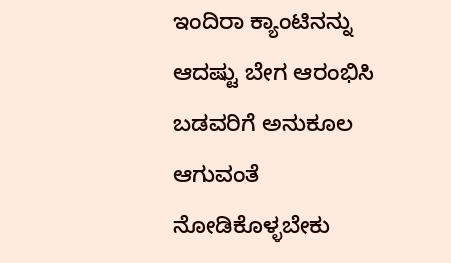ಇಂದಿರಾ ಕ್ಯಾಂಟಿನನ್ನು ಆದಷ್ಟು ಬೇಗ ಆರಂಭಿಸಿ ಬಡವರಿಗೆ ಅನುಕೂಲ ಆಗುವಂತೆ ನೋಡಿಕೊಳ್ಳಬೇಕು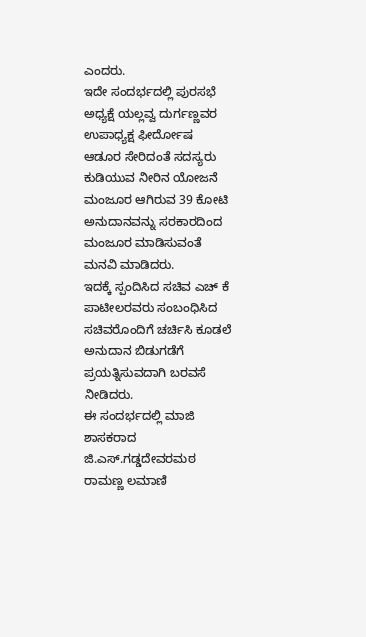ಎಂದರು.
ಇದೇ ಸಂದರ್ಭದಲ್ಲಿ ಪುರಸಭೆ ಅಧ್ಯಕ್ಷೆ ಯಲ್ಲವ್ವ ದುರ್ಗಣ್ಣವರ ಉಪಾಧ್ಯಕ್ಷ ಫೀರ್ದೋಷ ಆಡೂರ ಸೇರಿದಂತೆ ಸದಸ್ಯರು ಕುಡಿಯುವ ನೀರಿನ ಯೋಜನೆ ಮಂಜೂರ ಆಗಿರುವ 39 ಕೋಟಿ ಅನುದಾನವನ್ನು ಸರಕಾರದಿಂದ ಮಂಜೂರ ಮಾಡಿಸುವಂತೆ ಮನವಿ ಮಾಡಿದರು.
ಇದಕ್ಕೆ ಸ್ಪಂದಿಸಿದ ಸಚಿವ ಎಚ್ ಕೆ ಪಾಟೀಲರವರು ಸಂಬಂಧಿಸಿದ ಸಚಿವರೊಂದಿಗೆ ಚರ್ಚಿಸಿ ಕೂಡಲೆ ಅನುದಾನ ಬಿಡುಗಡೆಗೆ ಪ್ರಯತ್ನಿಸುವದಾಗಿ ಬರವಸೆ ನೀಡಿದರು.
ಈ ಸಂದರ್ಭದಲ್ಲಿ ಮಾಜಿ ಶಾಸಕರಾದ ಜಿ.ಎಸ್.ಗಡ್ಡದೇವರಮಠ ರಾಮಣ್ಣ ಲಮಾಣಿ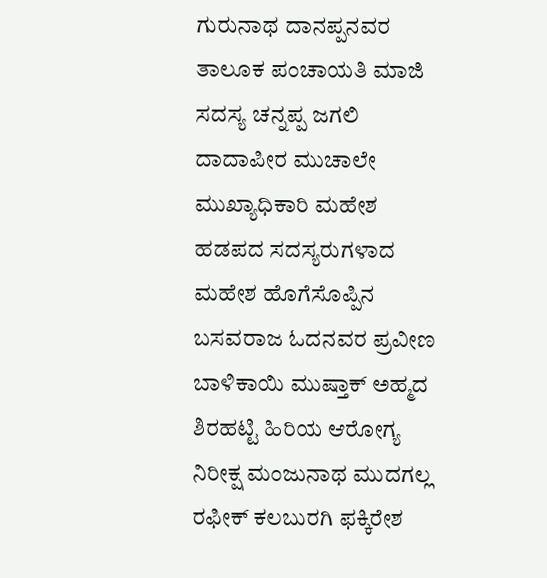ಗುರುನಾಥ ದಾನಪ್ಪನವರ ತಾಲೂಕ ಪಂಚಾಯತಿ ಮಾಜಿ ಸದಸ್ಯ ಚನ್ನಪ್ಪ ಜಗಲಿ ದಾದಾಪೀರ ಮುಚಾಲೇ ಮುಖ್ಯಾಧಿಕಾರಿ ಮಹೇಶ ಹಡಪದ ಸದಸ್ಯರುಗಳಾದ ಮಹೇಶ ಹೊಗೆಸೊಪ್ಪಿನ ಬಸವರಾಜ ಓದನವರ ಪ್ರವೀಣ ಬಾಳಿಕಾಯಿ ಮುಷ್ತಾಕ್ ಅಹ್ಮದ ಶಿರಹಟ್ಟಿ ಹಿರಿಯ ಆರೋಗ್ಯ ನಿರೀಕ್ಷ ಮಂಜುನಾಥ ಮುದಗಲ್ಲ ರಫೀಕ್ ಕಲಬುರಗಿ ಫಕ್ಕಿರೇಶ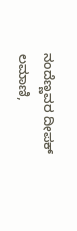ನಂದೆಣ್ಣವರ ದೀಪಕ್ ಲಮಾಣಿ,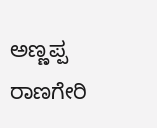ಅಣ್ಣಪ್ಪ ರಾಣಗೇರಿ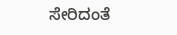ಸೇರಿದಂತೆ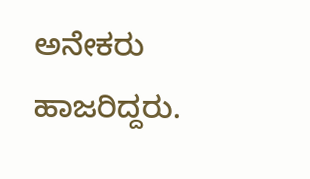ಅನೇಕರು ಹಾಜರಿದ್ದರು.